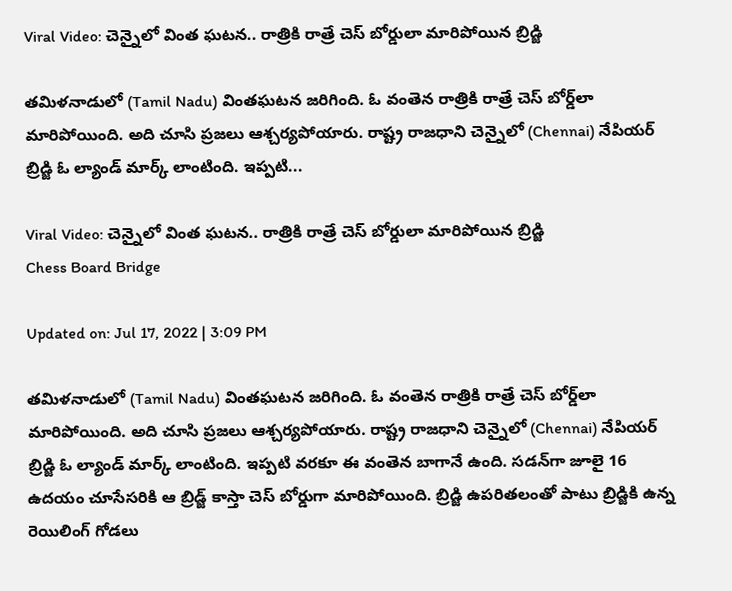Viral Video: చెన్నైలో వింత ఘటన.. రాత్రికి రాత్రే చెస్ బోర్డులా మారిపోయిన బ్రిడ్జి

త‌మిళ‌నాడులో (Tamil Nadu) వింతఘటన జరిగింది. ఓ వంతెన రాత్రికి రాత్రే చెస్‌ బోర్డ్‌లా మారిపోయింది. అది చూసి ప్రజలు ఆశ్చర్యపోయారు. రాష్ట్ర రాజ‌ధాని చెన్నైలో (Chennai) నేపియ‌ర్ బ్రిడ్జి ఓ ల్యాండ్ మార్క్ లాంటింది. ఇప్పటి...

Viral Video: చెన్నైలో వింత ఘటన.. రాత్రికి రాత్రే చెస్ బోర్డులా మారిపోయిన బ్రిడ్జి
Chess Board Bridge

Updated on: Jul 17, 2022 | 3:09 PM

త‌మిళ‌నాడులో (Tamil Nadu) వింతఘటన జరిగింది. ఓ వంతెన రాత్రికి రాత్రే చెస్‌ బోర్డ్‌లా మారిపోయింది. అది చూసి ప్రజలు ఆశ్చర్యపోయారు. రాష్ట్ర రాజ‌ధాని చెన్నైలో (Chennai) నేపియ‌ర్ బ్రిడ్జి ఓ ల్యాండ్ మార్క్ లాంటింది. ఇప్పటి వరకూ ఈ వంతెన బాగానే ఉంది. సడన్‌గా జూలై 16 ఉదయం చూసేసరికి ఆ బ్రిడ్జ్‌ కాస్తా చెస్ బోర్డుగా మారిపోయింది. బ్రిడ్జి ఉప‌రిత‌లంతో పాటు బ్రిడ్జికి ఉన్న రెయిలింగ్ గోడ‌లు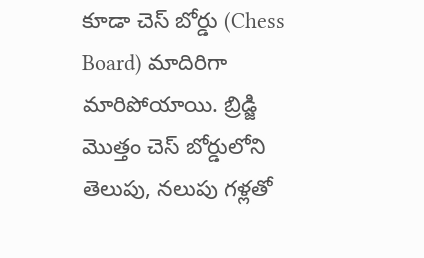కూడా చెస్ బోర్డు (Chess Board) మాదిరిగా మారిపోయాయి. బ్రిడ్జి మొత్తం చెస్ బోర్డులోని తెలుపు, న‌లుపు గ‌ళ్లతో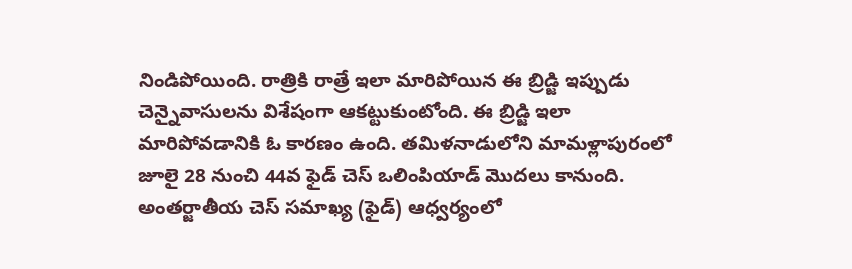నిండిపోయింది. రాత్రికి రాత్రే ఇలా మారిపోయిన ఈ బ్రిడ్జి ఇప్పుడు చెన్నైవాసుల‌ను విశేషంగా ఆక‌ట్టుకుంటోంది. ఈ బ్రిడ్జి ఇలా మారిపోవడానికి ఓ కారణం ఉంది. త‌మిళ‌నాడులోని మామ‌ళ్లాపురంలో జూలై 28 నుంచి 44వ ఫైడ్ చెస్ ఒలింపియాడ్ మొద‌లు కానుంది. అంత‌ర్జాతీయ చెస్ స‌మాఖ్య (ఫైడ్‌) ఆధ్వర్యంలో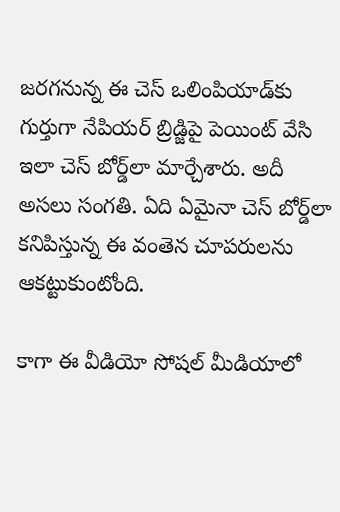జ‌ర‌గ‌నున్న ఈ చెస్ ఒలింపియాడ్‌కు గుర్తుగా నేపియ‌ర్ బ్రిడ్జిపై పెయింట్‌ వేసి ఇలా చెస్ బోర్డ్‌లా మార్చేశారు. అదీ అసలు సంగతి. ఏది ఏమైనా చెస్‌ బోర్డ్‌లా కనిపిస్తున్న ఈ వంతెన చూపరులను ఆకట్టుకుంటోంది.

కాగా ఈ వీడియో సోషల్ మీడియాలో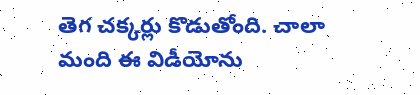తెగ చక్కర్లు కొడుతోంది. చాలా మంది ఈ విడీయోను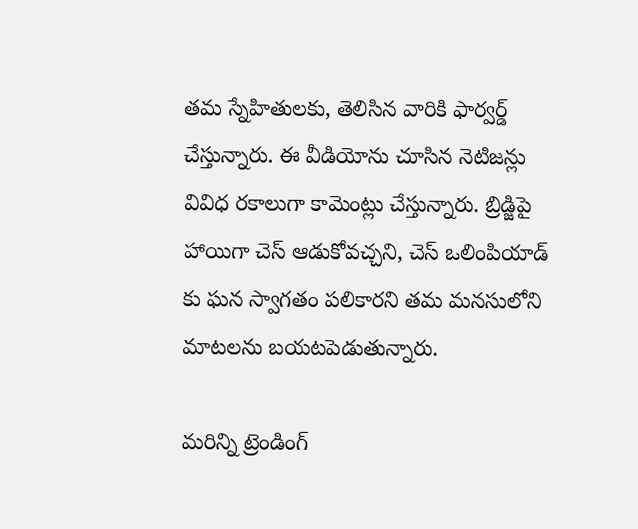తమ స్నేహితులకు, తెలిసిన వారికి ఫార్వర్డ్ చేస్తున్నారు. ఈ వీడియోను చూసిన నెటిజన్లు వివిధ రకాలుగా కామెంట్లు చేస్తున్నారు. బ్రిడ్జిపై హాయిగా చెస్ ఆడుకోవచ్చని, చెస్ ఒలింపియాడ్ కు ఘన స్వాగతం పలికారని తమ మనసులోని మాటలను బయటపెడుతున్నారు.

మరిన్ని ట్రెండింగ్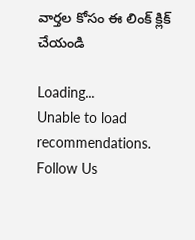వార్తల కోసం ఈ లింక్ క్లిక్ చేయండి

Loading...
Unable to load recommendations.
Follow Us